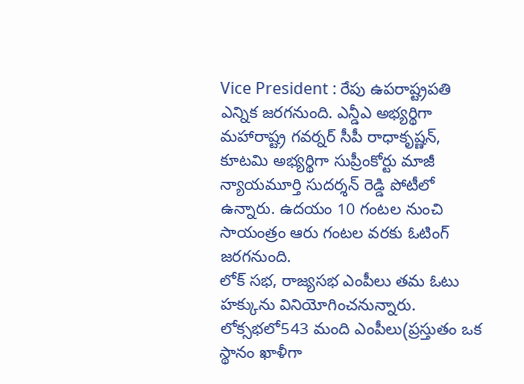Vice President : రేపు ఉపరాష్ట్రపతి ఎన్నిక జరగనుంది. ఎన్డీఎ అభ్యర్థిగా మహారాష్ట్ర గవర్నర్ సీపీ రాధాకృష్ణన్, కూటమి అభ్యర్థిగా సుప్రీంకోర్టు మాజీ న్యాయమూర్తి సుదర్శన్ రెడ్డి పోటీలో ఉన్నారు. ఉదయం 10 గంటల నుంచి సాయంత్రం ఆరు గంటల వరకు ఓటింగ్ జరగనుంది.
లోక్ సభ, రాజ్యసభ ఎంపీలు తమ ఓటు హక్కును వినియోగించనున్నారు. లోక్సభలో543 మంది ఎంపీలు(ప్రస్తుతం ఒక స్థానం ఖాళీగా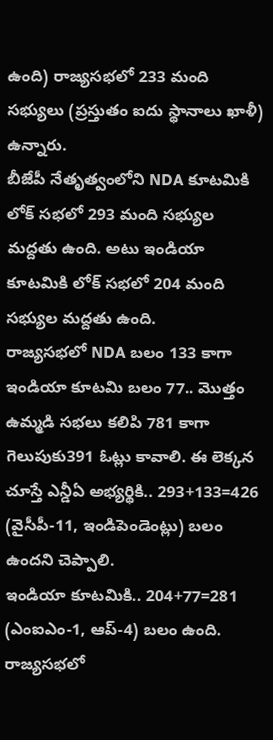ఉంది) రాజ్యసభలో 233 మంది సభ్యులు (ప్రస్తుతం ఐదు స్థానాలు ఖాళీ) ఉన్నారు.
బీజేపీ నేతృత్వంలోని NDA కూటమికి లోక్ సభలో 293 మంది సభ్యుల మద్దతు ఉంది. అటు ఇండియా కూటమికి లోక్ సభలో 204 మంది సభ్యుల మద్దతు ఉంది.
రాజ్యసభలో NDA బలం 133 కాగా ఇండియా కూటమి బలం 77.. మొత్తం ఉమ్మడి సభలు కలిపి 781 కాగా గెలుపుకు391 ఓట్లు కావాలి. ఈ లెక్కన చూస్తే ఎన్డీఏ అభ్యర్థికి.. 293+133=426 (వైసీపీ-11, ఇండిపెండెంట్లు) బలం ఉందని చెప్పాలి.
ఇండియా కూటమికి.. 204+77=281 (ఎంఐఎం-1, ఆప్-4) బలం ఉంది. రాజ్యసభలో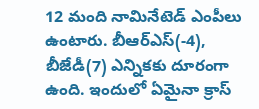12 మంది నామినేటెడ్ ఎంపీలు ఉంటారు. బీఆర్ఎస్(-4), బీజేడీ(7) ఎన్నికకు దూరంగా ఉంది. ఇందులో ఏమైనా క్రాస్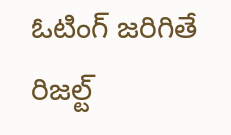ఓటింగ్ జరిగితే రిజల్ట్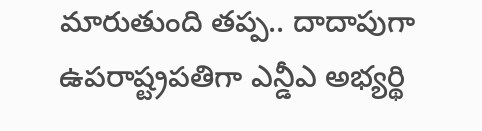మారుతుంది తప్ప.. దాదాపుగా ఉపరాష్ట్రపతిగా ఎన్డీఎ అభ్యర్థి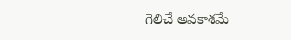గెలిచే అవకాశమే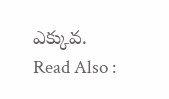ఎక్కువ.
Read Also :